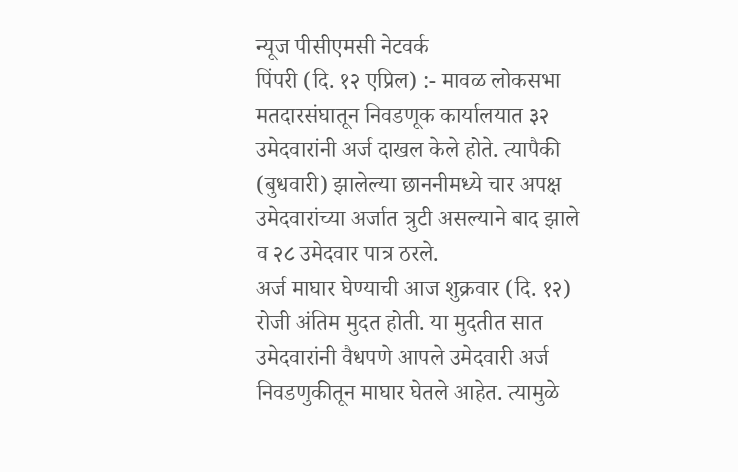न्यूज पीसीएमसी नेटवर्क
पिंपरी (दि. १२ एप्रिल) :- मावळ लोकसभा मतदारसंघातून निवडणूक कार्यालयात ३२ उमेदवारांनी अर्ज दाखल केले होते. त्यापैकी (बुधवारी) झालेल्या छाननीमध्ये चार अपक्ष उमेदवारांच्या अर्जात त्रुटी असल्याने बाद झाले व २८ उमेदवार पात्र ठरले.
अर्ज माघार घेण्याची आज शुक्रवार (दि. १२) रोजी अंतिम मुदत होती. या मुदतीत सात उमेदवारांनी वैधपणे आपले उमेदवारी अर्ज निवडणुकीतून माघार घेतले आहेत. त्यामुळे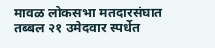मावळ लोकसभा मतदारसंघात तब्बल २१ उमेदवार स्पर्धेत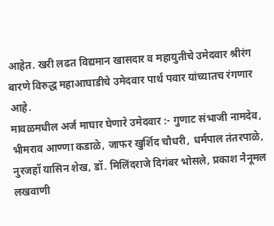आहेत. खरी लढत विद्यमान खासदार व महायुतीचे उमेदवार श्रीरंग बारणे विरुद्ध महाआघाडीचे उमेदवार पार्थ पवार यांच्यातच रंगणार आहे.
मावळमधील अर्ज माघार घेणारे उमेदवार :- गुणाट संभाजी नामदेव, भीमराव आण्णा कडाळे, जाफर खुर्शिद चौधरी, धर्मपाल तंतरपाळे, नुरजहॉ यासिन शेख, डॉ. मिलिंदराजे दिगंबर भोसले, प्रकाश नैनूमल लखवाणी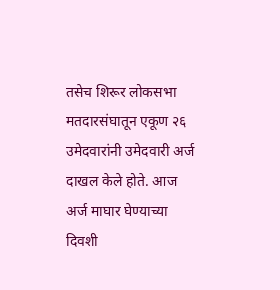तसेच शिरूर लोकसभा मतदारसंघातून एकूण २६ उमेदवारांनी उमेदवारी अर्ज दाखल केले होते. आज अर्ज माघार घेण्याच्या दिवशी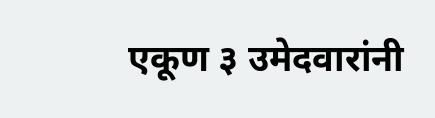एकूण ३ उमेदवारांनी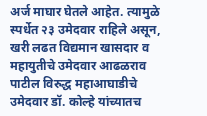अर्ज माघार घेतले आहेत. त्यामुळे स्पर्धेत २३ उमेदवार राहिले असून, खरी लढत विद्यमान खासदार व महायुतीचे उमेदवार आढळराव पाटील विरुद्ध महाआघाडीचे उमेदवार डॉ. कोल्हे यांच्यातच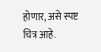होणार, असे स्पष्ट चित्र आहे.